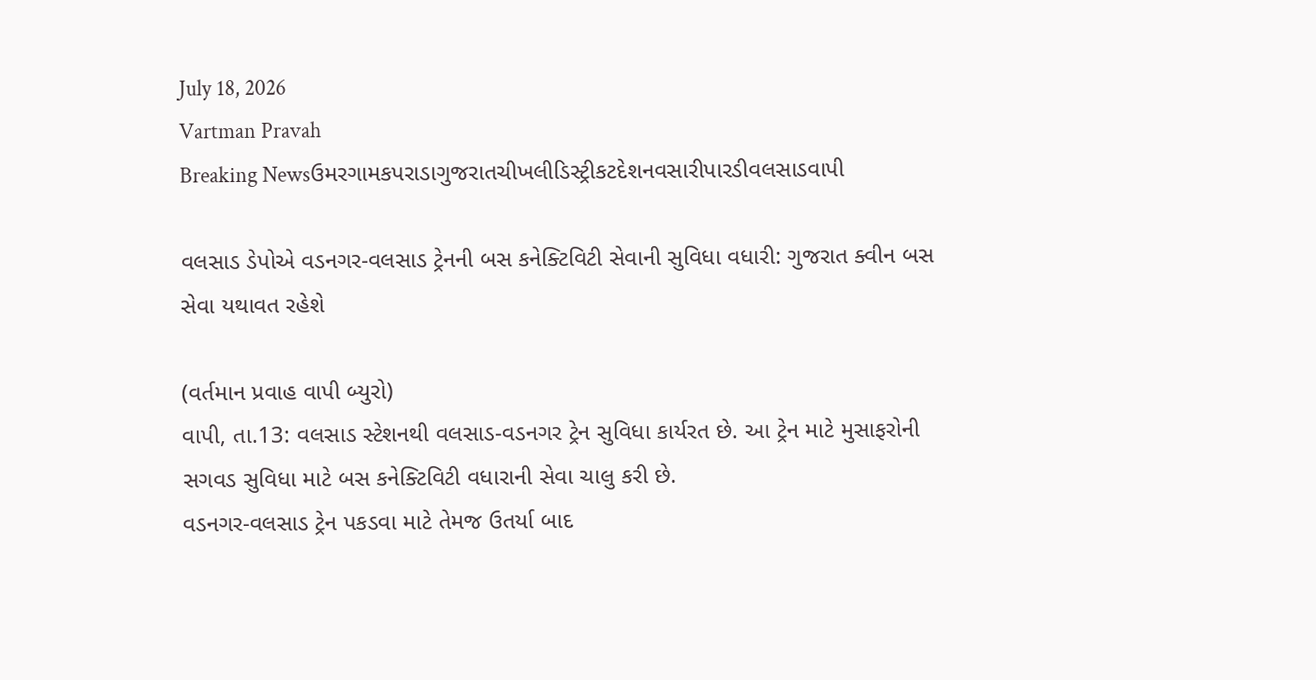July 18, 2026
Vartman Pravah
Breaking Newsઉમરગામકપરાડાગુજરાતચીખલીડિસ્ટ્રીકટદેશનવસારીપારડીવલસાડવાપી

વલસાડ ડેપોએ વડનગર-વલસાડ ટ્રેનની બસ કનેક્‍ટિવિટી સેવાની સુવિધા વધારી: ગુજરાત ક્‍વીન બસ સેવા યથાવત રહેશે

(વર્તમાન પ્રવાહ વાપી બ્‍યુરો)
વાપી, તા.13: વલસાડ સ્‍ટેશનથી વલસાડ-વડનગર ટ્રેન સુવિધા કાર્યરત છે. આ ટ્રેન માટે મુસાફરોની સગવડ સુવિધા માટે બસ કનેક્‍ટિવિટી વધારાની સેવા ચાલુ કરી છે.
વડનગર-વલસાડ ટ્રેન પકડવા માટે તેમજ ઉતર્યા બાદ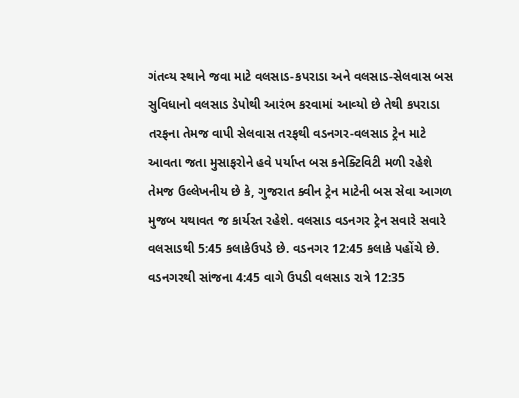ગંતવ્‍ય સ્‍થાને જવા માટે વલસાડ-કપરાડા અને વલસાડ-સેલવાસ બસ સુવિધાનો વલસાડ ડેપોથી આરંભ કરવામાં આવ્‍યો છે તેથી કપરાડા તરફના તેમજ વાપી સેલવાસ તરફથી વડનગર-વલસાડ ટ્રેન માટે આવતા જતા મુસાફરોને હવે પર્યાપ્ત બસ કનેક્‍ટિવિટી મળી રહેશે તેમજ ઉલ્લેખનીય છે કે, ગુજરાત ક્‍વીન ટ્રેન માટેની બસ સેવા આગળ મુજબ યથાવત જ કાર્યરત રહેશે. વલસાડ વડનગર ટ્રેન સવારે સવારે વલસાડથી 5:45 કલાકેઉપડે છે. વડનગર 12:45 કલાકે પહોંચે છે. વડનગરથી સાંજના 4:45 વાગે ઉપડી વલસાડ રાત્રે 12:35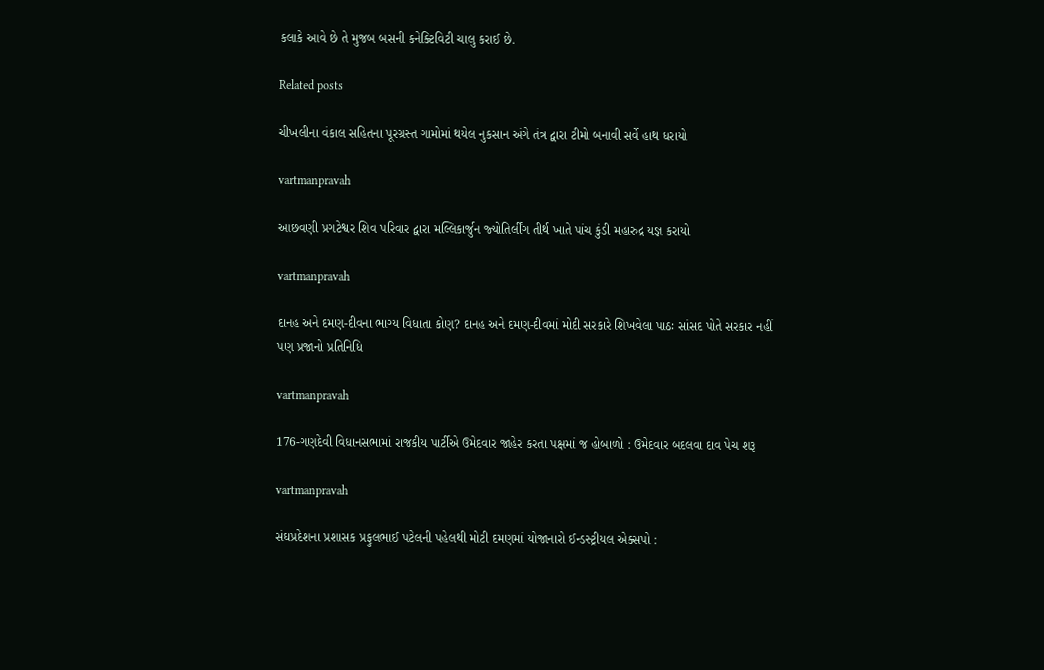કલાકે આવે છે તે મુજબ બસની કનેક્‍ટિવિટી ચાલુ કરાઈ છે.

Related posts

ચીખલીના વંકાલ સહિતના પૂરગ્રસ્‍ત ગામોમાં થયેલ નુકસાન અંગે તંત્ર દ્વારા ટીમો બનાવી સર્વે હાથ ધરાયો

vartmanpravah

આછવણી પ્રગટેશ્વર શિવ પરિવાર દ્વારા મલ્લિકાર્જુન જ્‍યોતિર્લીંગ તીર્થ ખાતે પાંચ કુંડી મહારુદ્ર યજ્ઞ કરાયો

vartmanpravah

દાનહ અને દમણ-દીવના ભાગ્ય વિધાતા કોણ? દાનહ અને દમણ-દીવમાં મોદી સરકારે શિખવેલા પાઠઃ સાંસદ પોતે સરકાર નહીં પણ પ્રજાનો પ્રતિનિધિ

vartmanpravah

176-ગણદેવી વિધાનસભામાં રાજકીય પાર્ટીએ ઉમેદવાર જાહેર કરતા પક્ષમાં જ હોબાળો : ઉમેદવાર બદલવા દાવ પેચ શરૂ

vartmanpravah

સંઘપ્રદેશના પ્રશાસક પ્રફુલભાઈ પટેલની પહેલથી મોટી દમણમાં યોજાનારો ઈન્‍ડસ્‍ટ્રીયલ એક્‍સપો :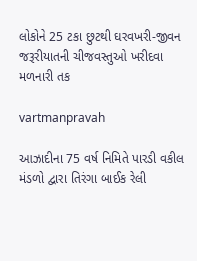લોકોને 25 ટકા છુટથી ઘરવખરી-જીવન જરૂરીયાતની ચીજવસ્‍તુઓ ખરીદવા મળનારી તક

vartmanpravah

આઝાદીના 75 વર્ષ નિમિતે પારડી વકીલ મંડળો દ્વારા તિરંગા બાઈક રેલી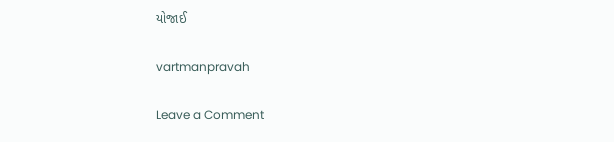યોજાઈ

vartmanpravah

Leave a Comment